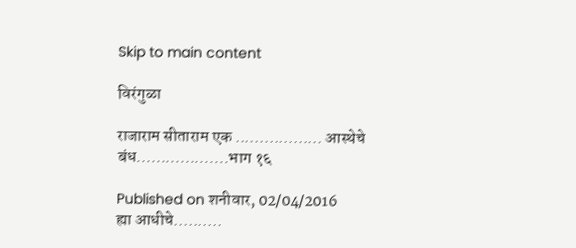Skip to main content

विरंगुळा

राजाराम सीताराम एक .................. आस्थेचे बंध...................भाग १६

Published on शनीवार, 02/04/2016
ह्या आधीचे..........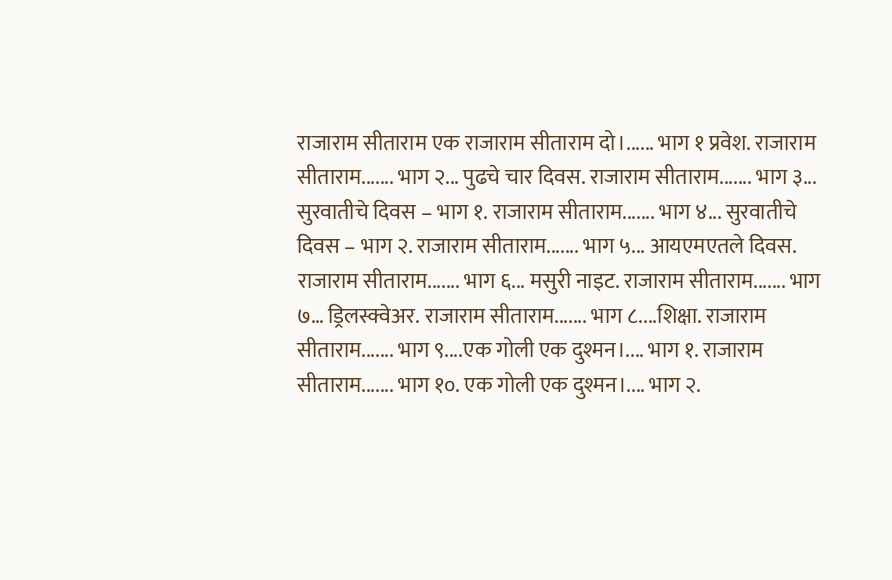राजाराम सीताराम एक राजाराम सीताराम दो।...... भाग १ प्रवेश. राजाराम सीताराम....... भाग २... पुढचे चार दिवस. राजाराम सीताराम....... भाग ३... सुरवातीचे दिवस – भाग १. राजाराम सीताराम....... भाग ४... सुरवातीचे दिवस – भाग २. राजाराम सीताराम....... भाग ५... आयएमएतले दिवस. राजाराम सीताराम....... भाग ६... मसुरी नाइट. राजाराम सीताराम....... भाग ७… ड्रिलस्क्वेअर. राजाराम सीताराम....... भाग ८....शिक्षा. राजाराम सीताराम....... भाग ९....एक गोली एक दुश्मन।.... भाग १. राजाराम सीताराम....... भाग १०. एक गोली एक दुश्मन।.... भाग २.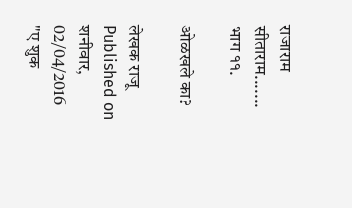राजाराम सीताराम....... भाग ११.

ओळखले का?

लेखक राजू
Published on शनीवार, 02/04/2016
"ए शुक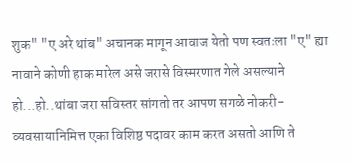शुक" "ए अरे थांब" अचानक मागून आवाज येतो पण स्वतःला "ए" ह्या नावाने कोणी हाक मारेल असे जरासे विस्मरणात गेले असल्याने हो...हो..थांबा जरा सविस्तर सांगतो तर आपण सगळे नोकरी-व्यवसायानिमित्त एका विशिष्ठ पदावर काम करत असतो आणि ते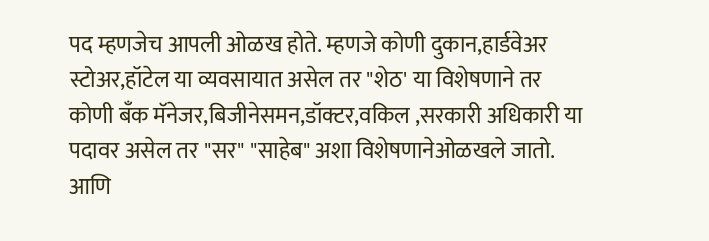पद म्हणजेच आपली ओळख होते. म्हणजे कोणी दुकान,हार्डवेअर स्टोअर,हॉटेल या व्यवसायात असेल तर "शेठ' या विशेषणाने तर कोणी बँक मॅनेजर,बिजीनेसमन,डॉक्टर,वकिल ,सरकारी अधिकारी या पदावर असेल तर "सर" "साहेब" अशा विशेषणानेओळखले जातो. आणि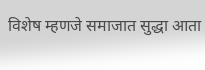विशेष म्हणजे समाजात सुद्धा आता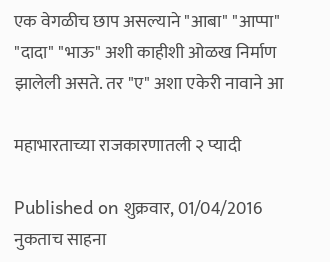एक वेगळीच छाप असल्याने "आबा" "आप्पा" "दादा" "भाऊ" अशी काहीशी ओळख निर्माण झालेली असते. तर "ए" अशा एकेरी नावाने आ

महाभारताच्या राजकारणातली २ प्यादी

Published on शुक्रवार, 01/04/2016
नुकताच साहना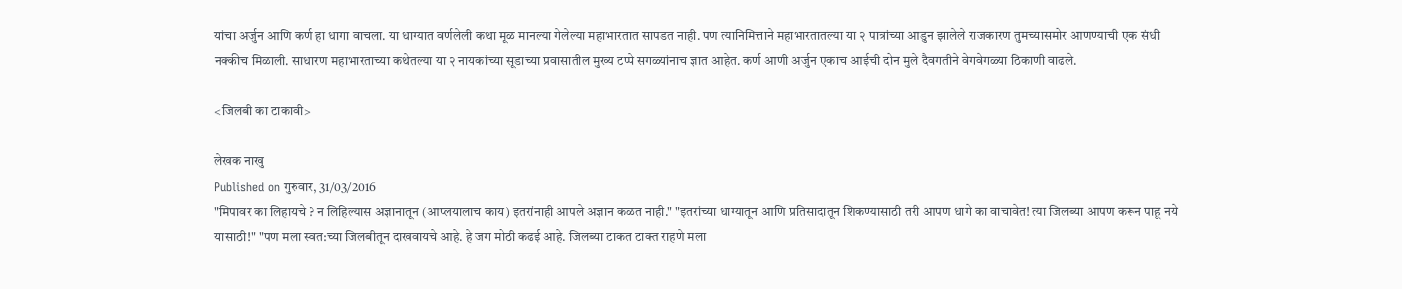यांचा अर्जुन आणि कर्ण हा धागा वाचला. या धाग्यात वर्णलेली कथा मूळ मानल्या गेलेल्या महाभारतात सापडत नाही. पण त्यानिमित्ताने महाभारतातल्या या २ पात्रांच्या आडुन झालेले राजकारण तुमच्यासमोर आणण्याची एक संधी नक्कीच मिळाली. साधारण महाभारताच्या कथेतल्या या २ नायकांच्या सूडाच्या प्रवासातील मुख्य टप्पे सगळ्यांनाच ज्ञात आहेत. कर्ण आणी अर्जुन एकाच आईची दोन मुले दैवगतीने वेगवेगळ्या ठिकाणी वाढले.

<जिलबी का टाकावी>

लेखक नाखु
Published on गुरुवार, 31/03/2016
"मिपावर का लिहायचे ? न लिहिल्यास अज्ञानातून (आप्लयालाच काय) इतरांनाही आपले अज्ञान कळत नाही." "इतरांच्या धाग्यातून आणि प्रतिसादातून शिकण्यासाठी तरी आपण धागे का वाचावेत! त्या जिलब्या आपण करून पाहू नये यासाठी!" "पण मला स्वत:च्या जिलबीतून दाखवायचे आहे. हे जग मोठी कढई आहे. जिलब्या टाकत टाक्त राहणे मला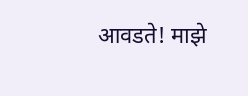आवडते! माझे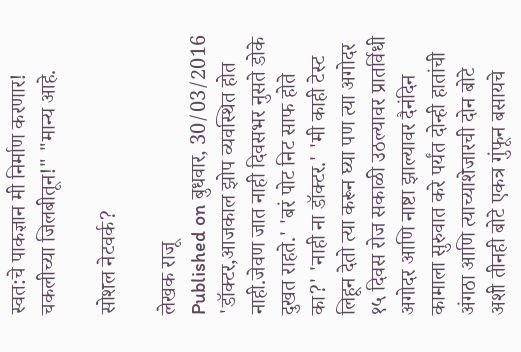स्वत:चे पाकज्ञान मी निर्माण करणार! चकलीच्या जिलबीतून!" "मान्य आहे.

सोशल नेटवर्क?

लेखक राजू
Published on बुधवार, 30/03/2016
'डॉक्टर,आजकाल झोप व्यवस्थित होत नाही.जेवण जात नाही दिवसभर नुसते डोके दुखत राहते.' 'बरं पोट निट साफ होते का?' 'नाही ना डॉक्टर.' 'मी काही टेस्ट लिहून देतो त्या करून घ्या पण त्या अगोदर १५ दिवस रोज सकाळी उठल्यावर प्रातर्विधी अगोदर आणि नाष्टा झाल्यावर दैनंदिन कामाला सुरुवात करे पर्यंत दोन्ही हातांची अंगठा आणि त्याच्याशेजारची दोन बोटे अशी तीनही बोटे एकत्र गुंफून बसायचे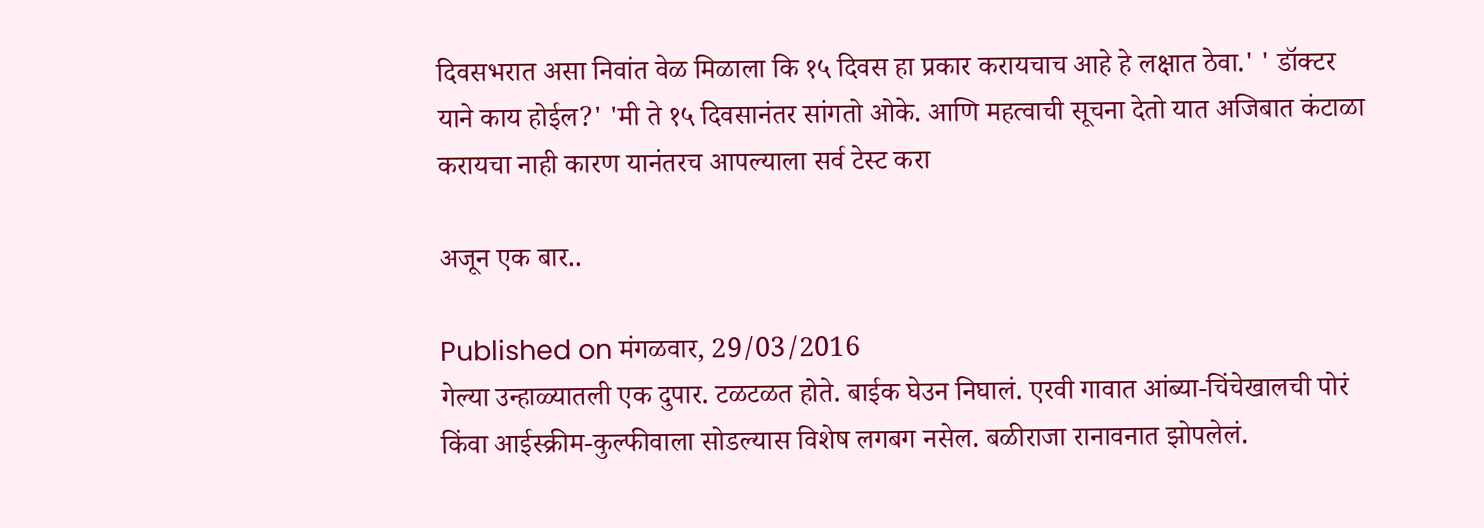दिवसभरात असा निवांत वेळ मिळाला कि १५ दिवस हा प्रकार करायचाच आहे हे लक्षात ठेवा.' ' डॉक्टर याने काय होईल?' 'मी ते १५ दिवसानंतर सांगतो ओके. आणि महत्वाची सूचना देतो यात अजिबात कंटाळा करायचा नाही कारण यानंतरच आपल्याला सर्व टेस्ट करा

अजून एक बार..

Published on मंगळवार, 29/03/2016
गेल्या उन्हाळ्यातली एक दुपार. टळटळत होते. बाईक घेउन निघालं. एरवी गावात आंब्या-चिंचेखालची पोरं किंवा आईस्क्रीम-कुल्फीवाला सोडल्यास विशेष लगबग नसेल. बळीराजा रानावनात झोपलेलं.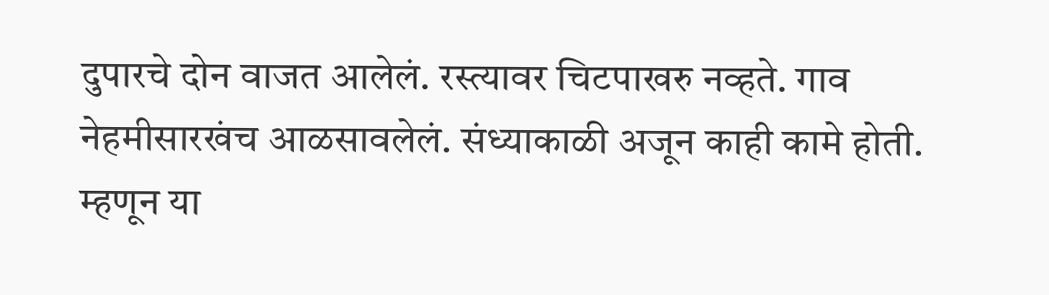दुपारचे दोन वाजत आलेलं. रस्त्यावर चिटपाखरु नव्हते. गाव नेहमीसारखंच आळसावलेलं. संध्याकाळी अजून काही कामे होती. म्हणून या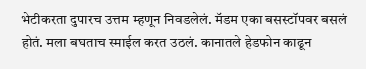भेटीकरता दुपारच उत्तम म्हणून निवडलेलं. मॅडम एका बसस्टॉपवर बसलं होतं. मला बघताच स्माईल करत उठलं. कानातले हेडफोन काढून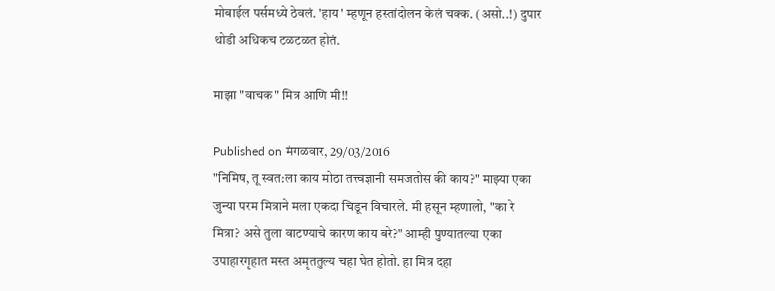मोबाईल पर्समध्ये ठेवलं. 'हाय' म्हणून हस्तांदोलन केलं चक्क. (असो..!) दुपार थोडी अधिकच टळटळत होतं.

माझा "वाचक" मित्र आणि मी!!

Published on मंगळवार, 29/03/2016
"निमिष, तू स्वत:ला काय मोठा तत्त्वज्ञानी समजतोस की काय?" माझ्या एका जुन्या परम मित्राने मला एकदा चिडून विचारले. मी हसून म्हणालो, "का रे मित्रा? असे तुला वाटण्याचे कारण काय बरे?" आम्ही पुण्यातल्या एका उपाहारगृहात मस्त अमृततुल्य चहा घेत होतो. हा मित्र दहा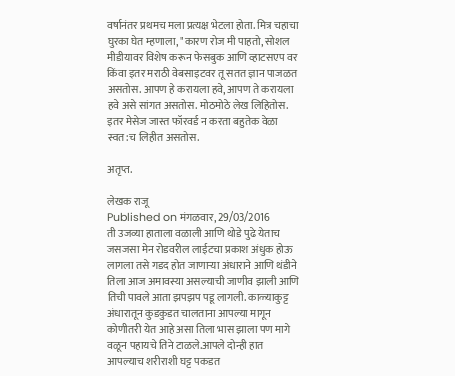वर्षानंतर प्रथमच मला प्रत्यक्ष भेटला होता. मित्र चहाचा घुरका घेत म्हणाला, "कारण रोज मी पाहतो, सोशल मीडीयावर विशेष करून फेसबुक आणि व्हाटसएप वर किंवा इतर मराठी वेबसाइटवर तू सतत ज्ञान पाजळत असतोस. आपण हे करायला हवे, आपण ते करायला हवे असे सांगत असतोस. मोठमोठे लेख लिहितोस. इतर मेसेज जास्त फॉरवर्ड न करता बहुतेक वेळा स्वत:च लिहीत असतोस.

अतृप्त.

लेखक राजू
Published on मंगळवार, 29/03/2016
ती उजव्या हाताला वळाली आणि थोडे पुढे येताच जसजसा मेन रोडवरील लाईटचा प्रकाश अंधुक होऊ लागला तसे गडद होत जाणाऱ्या अंधाराने आणि थंडीने तिला आज अमावस्या असल्याची जाणीव झाली आणि तिची पावले आता झपझप पडू लागली. काळ्याकुट्ट अंधारातून कुडकुडत चालताना आपल्या मागून कोणीतरी येत आहे असा तिला भास झाला पण मागे वळून पहायचे तिने टाळले.आपले दोन्ही हात आपल्याच शरीराशी घट्ट पकडत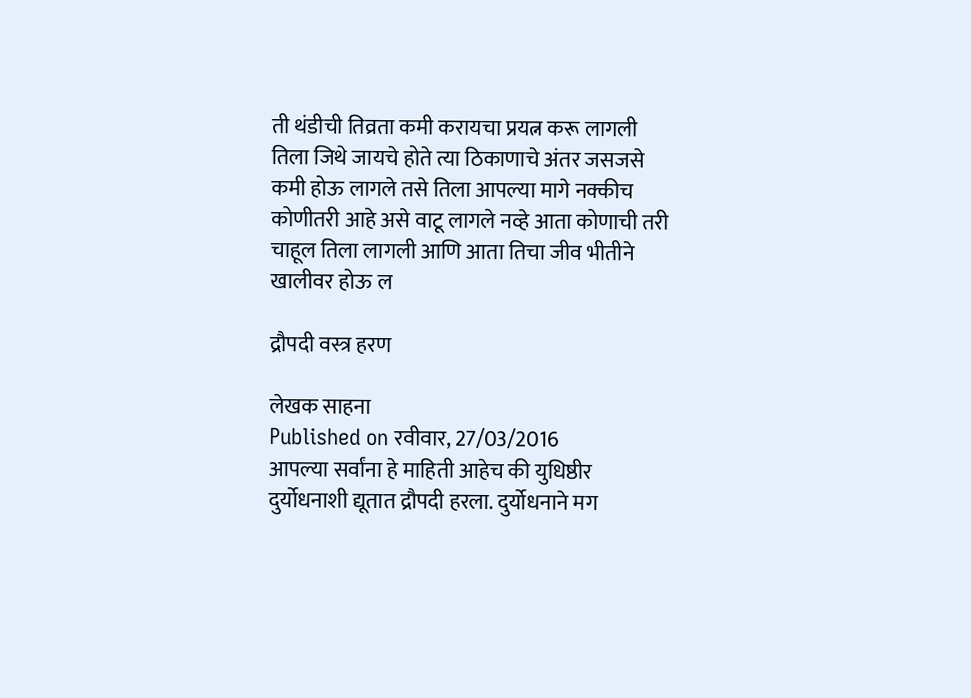ती थंडीची तिव्रता कमी करायचा प्रयत्न करू लागली तिला जिथे जायचे होते त्या ठिकाणाचे अंतर जसजसे कमी होऊ लागले तसे तिला आपल्या मागे नक्कीच कोणीतरी आहे असे वाटू लागले नव्हे आता कोणाची तरी चाहूल तिला लागली आणि आता तिचा जीव भीतीने खालीवर होऊ ल

द्रौपदी वस्त्र हरण

लेखक साहना
Published on रवीवार, 27/03/2016
आपल्या सर्वांना हे माहिती आहेच की युधिष्ठीर दुर्योधनाशी द्यूतात द्रौपदी हरला. दुर्योधनाने मग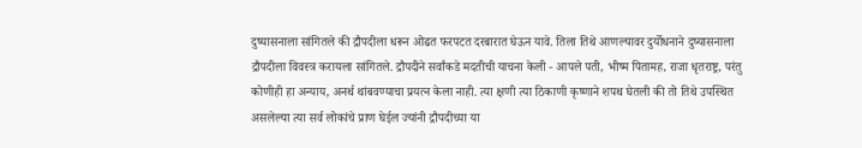दुष्यासनाला सांगितले की द्रौपदीला धरून ओढत फरपटत दरबारात घेऊन यावे. तिला तिथे आणल्यावर दुर्योधनाने दुष्यासनाला द्रौपदीला विवस्त्र करायला सांगितले. द्रौपदीने सर्वांकडे मदतीची याचना केली - आपले पती, भीष्म पितामह, राजा धृतराष्ट्र, परंतु कोणीही हा अन्याय, अनर्थ थांबवण्याचा प्रयत्न केला नाही. त्या क्षणी त्या ठिकाणी कृष्णाने शपथ घेतली की तो तिथे उपस्थित असलेल्या त्या सर्व लोकांचे प्राण घेईल ज्यांनी द्रौपदीच्या या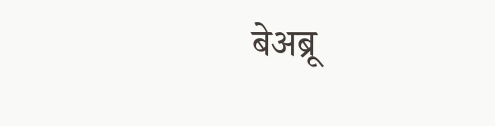बेअब्रू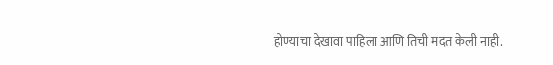होण्याचा देखावा पाहिला आणि तिची मदत केली नाही.